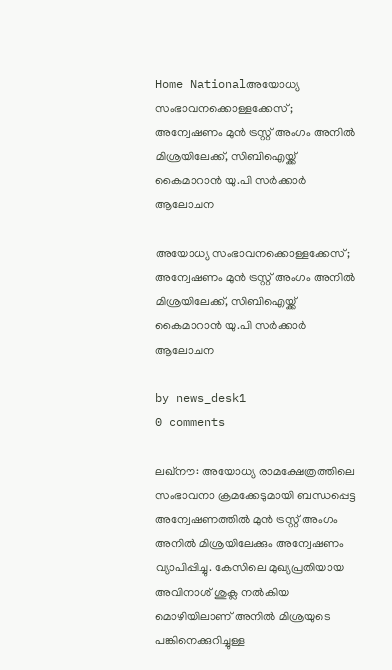Home Nationalഅയോധ്യ സംഭാവനക്കൊള്ളക്കേസ്; അന്വേഷണം മുൻ ട്രസ്റ്റ് അംഗം അനിൽ മിശ്രയിലേക്ക്, സിബിഐയ്ക്ക് കൈമാറാൻ യു.പി സർക്കാർ ആലോചന

അയോധ്യ സംഭാവനക്കൊള്ളക്കേസ്; അന്വേഷണം മുൻ ട്രസ്റ്റ് അംഗം അനിൽ മിശ്രയിലേക്ക്, സിബിഐയ്ക്ക് കൈമാറാൻ യു.പി സർക്കാർ ആലോചന

by news_desk1
0 comments

ലഖ്നൗ: അയോധ്യ രാമക്ഷേത്രത്തിലെ സംഭാവനാ ക്രമക്കേടുമായി ബന്ധപ്പെട്ട അന്വേഷണത്തിൽ മുൻ ട്രസ്റ്റ് അംഗം അനിൽ മിശ്രയിലേക്കും അന്വേഷണം വ്യാപിപ്പിച്ചു. കേസിലെ മുഖ്യപ്രതിയായ അവിനാശ് ശുക്ല നൽകിയ മൊഴിയിലാണ് അനിൽ മിശ്രയുടെ പങ്കിനെക്കുറിച്ചുള്ള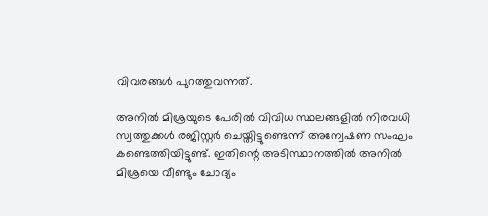വിവരങ്ങൾ പുറത്തുവന്നത്.

അനിൽ മിശ്രയുടെ പേരിൽ വിവിധ സ്ഥലങ്ങളിൽ നിരവധി സ്വത്തുക്കൾ രജിസ്റ്റർ ചെയ്തിട്ടുണ്ടെന്ന് അന്വേഷണ സംഘം കണ്ടെത്തിയിട്ടുണ്ട്. ഇതിന്റെ അടിസ്ഥാനത്തിൽ അനിൽ മിശ്രയെ വീണ്ടും ചോദ്യം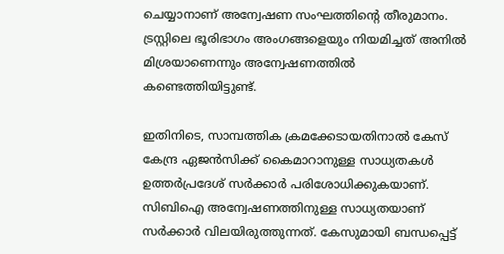ചെയ്യാനാണ് അന്വേഷണ സംഘത്തിന്റെ തീരുമാനം. ട്രസ്റ്റിലെ ഭൂരിഭാഗം അംഗങ്ങളെയും നിയമിച്ചത് അനിൽ മിശ്രയാണെന്നും അന്വേഷണത്തിൽ കണ്ടെത്തിയിട്ടുണ്ട്.

ഇതിനിടെ, സാമ്പത്തിക ക്രമക്കേടായതിനാൽ കേസ് കേന്ദ്ര ഏജൻസിക്ക് കൈമാറാനുള്ള സാധ്യതകൾ ഉത്തർപ്രദേശ് സർക്കാർ പരിശോധിക്കുകയാണ്. സിബിഐ അന്വേഷണത്തിനുള്ള സാധ്യതയാണ് സർക്കാർ വിലയിരുത്തുന്നത്. കേസുമായി ബന്ധപ്പെട്ട്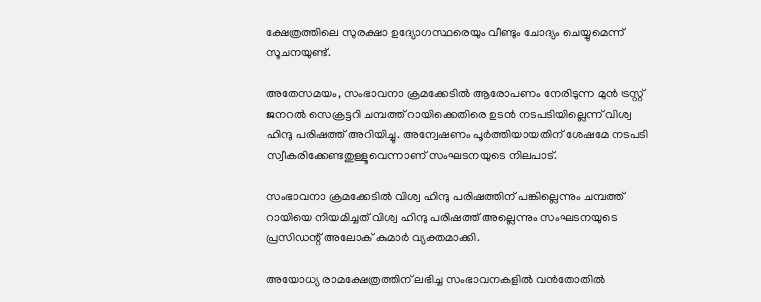ക്ഷേത്രത്തിലെ സുരക്ഷാ ഉദ്യോഗസ്ഥരെയും വീണ്ടും ചോദ്യം ചെയ്യുമെന്ന് സൂചനയുണ്ട്.

അതേസമയം, സംഭാവനാ ക്രമക്കേടിൽ ആരോപണം നേരിടുന്ന മുൻ ട്രസ്റ്റ് ജനറൽ സെക്രട്ടറി ചമ്പത്ത് റായിക്കെതിരെ ഉടൻ നടപടിയില്ലെന്ന് വിശ്വ ഹിന്ദു പരിഷത്ത് അറിയിച്ചു. അന്വേഷണം പൂർത്തിയായതിന് ശേഷമേ നടപടി സ്വീകരിക്കേണ്ടതുള്ളൂവെന്നാണ് സംഘടനയുടെ നിലപാട്.

സംഭാവനാ ക്രമക്കേടിൽ വിശ്വ ഹിന്ദു പരിഷത്തിന് പങ്കില്ലെന്നും ചമ്പത്ത് റായിയെ നിയമിച്ചത് വിശ്വ ഹിന്ദു പരിഷത്ത് അല്ലെന്നും സംഘടനയുടെ പ്രസിഡന്റ് അലോക് കുമാർ വ്യക്തമാക്കി.

അയോധ്യ രാമക്ഷേത്രത്തിന് ലഭിച്ച സംഭാവനകളിൽ വൻതോതിൽ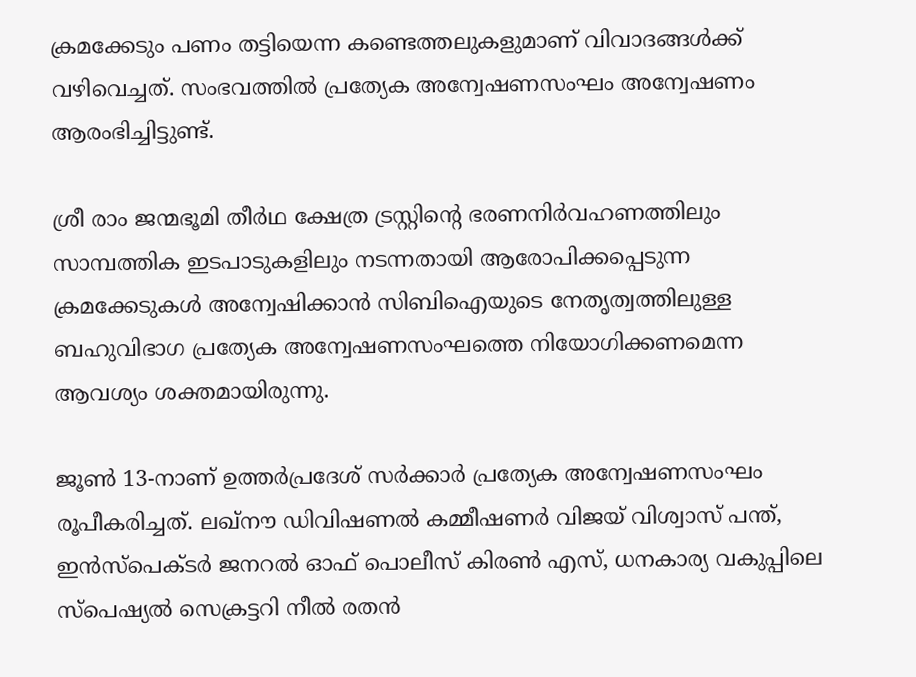ക്രമക്കേടും പണം തട്ടിയെന്ന കണ്ടെത്തലുകളുമാണ് വിവാദങ്ങൾക്ക് വഴിവെച്ചത്. സംഭവത്തിൽ പ്രത്യേക അന്വേഷണസംഘം അന്വേഷണം ആരംഭിച്ചിട്ടുണ്ട്.

ശ്രീ രാം ജന്മഭൂമി തീർഥ ക്ഷേത്ര ട്രസ്റ്റിന്റെ ഭരണനിർവഹണത്തിലും സാമ്പത്തിക ഇടപാടുകളിലും നടന്നതായി ആരോപിക്കപ്പെടുന്ന ക്രമക്കേടുകൾ അന്വേഷിക്കാൻ സിബിഐയുടെ നേതൃത്വത്തിലുള്ള ബഹുവിഭാഗ പ്രത്യേക അന്വേഷണസംഘത്തെ നിയോഗിക്കണമെന്ന ആവശ്യം ശക്തമായിരുന്നു.

ജൂൺ 13-നാണ് ഉത്തർപ്രദേശ് സർക്കാർ പ്രത്യേക അന്വേഷണസംഘം രൂപീകരിച്ചത്. ലഖ്നൗ ഡിവിഷണൽ കമ്മീഷണർ വിജയ് വിശ്വാസ് പന്ത്, ഇൻസ്പെക്ടർ ജനറൽ ഓഫ് പൊലീസ് കിരൺ എസ്, ധനകാര്യ വകുപ്പിലെ സ്പെഷ്യൽ സെക്രട്ടറി നീൽ രതൻ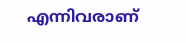എന്നിവരാണ്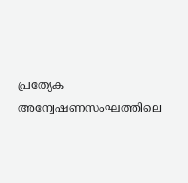പ്രത്യേക അന്വേഷണസംഘത്തിലെ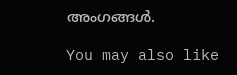അംഗങ്ങൾ.

You may also like